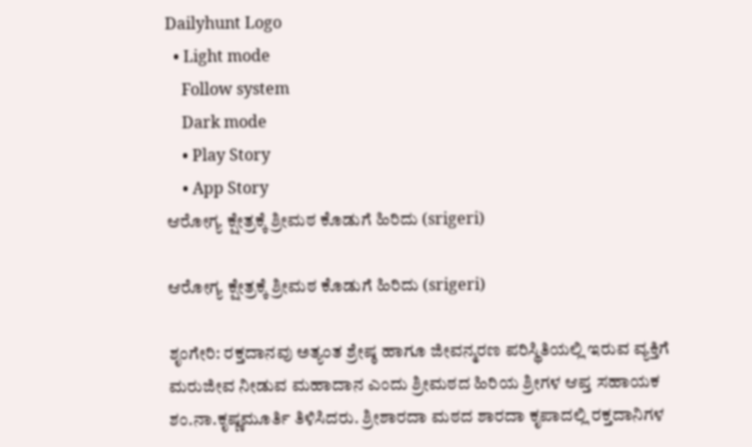Dailyhunt Logo
  • Light mode
    Follow system
    Dark mode
    • Play Story
    • App Story
ಆರೋಗ್ಯ ಕ್ಷೇತ್ರಕ್ಕೆ ಶ್ರೀಮಠ ಕೊಡುಗೆ ಹಿರಿದು (srigeri)

ಆರೋಗ್ಯ ಕ್ಷೇತ್ರಕ್ಕೆ ಶ್ರೀಮಠ ಕೊಡುಗೆ ಹಿರಿದು (srigeri)

ಶೃಂಗೇರಿ: ರಕ್ತದಾನವು ಅತ್ಯಂತ ಶ್ರೇಷ್ಠ ಹಾಗೂ ಜೀವನ್ಮರಣ ಪರಿಸ್ಥಿತಿಯಲ್ಲಿ ಇರುವ ವ್ಯಕ್ತಿಗೆ ಮರುಜೀವ ನೀಡುವ ಮಹಾದಾನ ಎಂದು ಶ್ರೀಮಠದ ಹಿರಿಯ ಶ್ರೀಗಳ ಆಪ್ತ ಸಹಾಯಕ ಶಂ.ನಾ.ಕೃಷ್ಣಮೂರ್ತಿ ತಿಳಿಸಿದರು. ಶ್ರೀಶಾರದಾ ಮಠದ ಶಾರದಾ ಕೃಪಾದಲ್ಲಿ ರಕ್ತದಾನಿಗಳ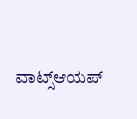ವಾಟ್ಸ್‌ಆಯಪ್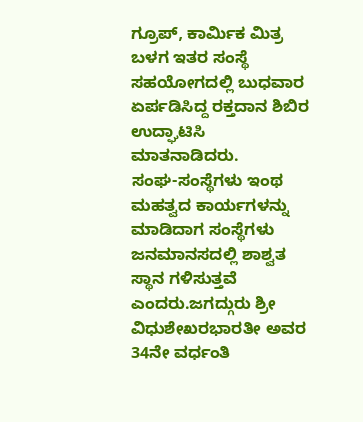ಗ್ರೂಪ್, ಕಾರ್ಮಿಕ ಮಿತ್ರ ಬಳಗ ಇತರ ಸಂಸ್ಥೆ ಸಹಯೋಗದಲ್ಲಿ ಬುಧವಾರ ಏರ್ಪಡಿಸಿದ್ದ ರಕ್ತದಾನ ಶಿಬಿರ ಉದ್ಘಾಟಿಸಿ ಮಾತನಾಡಿದರು.
ಸಂಘ-ಸಂಸ್ಥೆಗಳು ಇಂಥ ಮಹತ್ವದ ಕಾರ್ಯಗಳನ್ನು ಮಾಡಿದಾಗ ಸಂಸ್ಥೆಗಳು ಜನಮಾನಸದಲ್ಲಿ ಶಾಶ್ವತ ಸ್ಥಾನ ಗಳಿಸುತ್ತವೆ ಎಂದರು.ಜಗದ್ಗುರು ಶ್ರೀ ವಿಧುಶೇಖರಭಾರತೀ ಅವರ 34ನೇ ವರ್ಧಂತಿ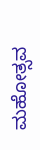ಮಹೋತ್ಸವ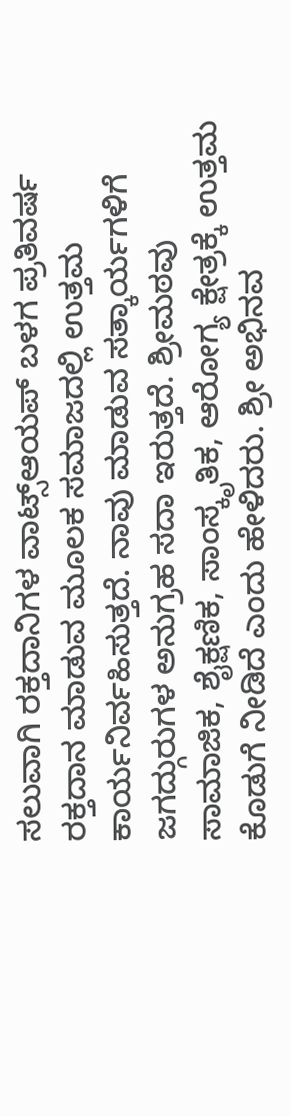ಸಲುವಾಗಿ ರಕ್ತದಾನಿಗಳ ವಾಟ್ಸ್‌ಆಯಪ್ ಬಳಗ ಪ್ರತಿವರ್ಷ ರಕ್ತದಾನ ಮಾಡುವ ಮೂಲಕ ಸಮಾಜದಲ್ಲಿ ಉತ್ತಮ ಕಾರ್ಯನಿರ್ವಹಿಸುತ್ತದೆ. ನಾವು ಮಾಡುವ ಸತ್ಕಾರ್ಯಗಳಿಗೆ ಜಗದ್ಗುರುಗಳ ಅನುಗ್ರಹ ಸದಾ ಇರುತ್ತದೆ. ಶ್ರೀಮಠವು ಸಾಮಾಜಿಕ, ಶೈಕ್ಷಣಿಕ, ಸಾಂಸ್ಕೃತಿಕ, ಆರೋಗ್ಯ ಕ್ಷೇತ್ರಕ್ಕೆ ಉತ್ತಮ ಕೊಡುಗೆ ನೀಡಿದೆ ಎಂದು ಹೇಳಿದರು. ಶ್ರೀ ಅಭಿನವ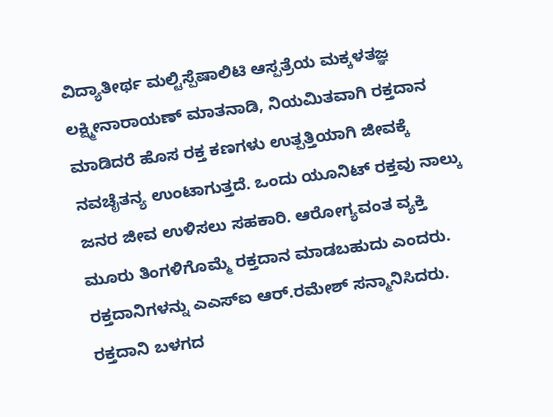ವಿದ್ಯಾತೀರ್ಥ ಮಲ್ಟಿಸ್ಪೆಷಾಲಿಟಿ ಆಸ್ಪತ್ರೆಯ ಮಕ್ಕಳತಜ್ಞ ಲಕ್ಷ್ಮೀನಾರಾಯಣ್ ಮಾತನಾಡಿ, ನಿಯಮಿತವಾಗಿ ರಕ್ತದಾನ ಮಾಡಿದರೆ ಹೊಸ ರಕ್ತ ಕಣಗಳು ಉತ್ಪತ್ತಿಯಾಗಿ ಜೀವಕ್ಕೆ ನವಚೈತನ್ಯ ಉಂಟಾಗುತ್ತದೆ. ಒಂದು ಯೂನಿಟ್ ರಕ್ತವು ನಾಲ್ಕು ಜನರ ಜೀವ ಉಳಿಸಲು ಸಹಕಾರಿ. ಆರೋಗ್ಯವಂತ ವ್ಯಕ್ತಿ ಮೂರು ತಿಂಗಳಿಗೊಮ್ಮೆ ರಕ್ತದಾನ ಮಾಡಬಹುದು ಎಂದರು. ರಕ್ತದಾನಿಗಳನ್ನು ಎಎಸ್‌ಐ ಆರ್.ರಮೇಶ್ ಸನ್ಮಾನಿಸಿದರು. ರಕ್ತದಾನಿ ಬಳಗದ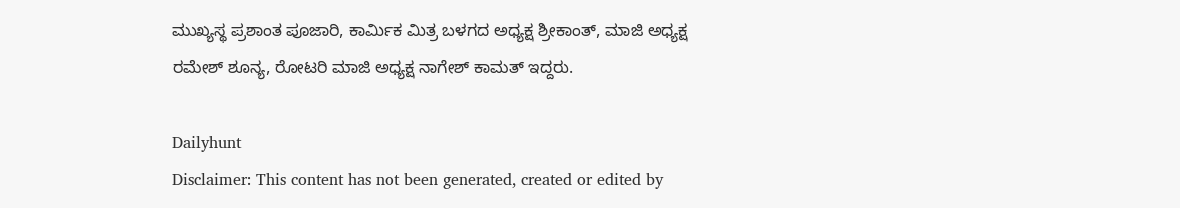ಮುಖ್ಯಸ್ಥ ಪ್ರಶಾಂತ ಪೂಜಾರಿ, ಕಾರ್ಮಿಕ ಮಿತ್ರ ಬಳಗದ ಅಧ್ಯಕ್ಷ ಶ್ರೀಕಾಂತ್, ಮಾಜಿ ಅಧ್ಯಕ್ಷ ರಮೇಶ್ ಶೂನ್ಯ, ರೋಟರಿ ಮಾಜಿ ಅಧ್ಯಕ್ಷ ನಾಗೇಶ್ ಕಾಮತ್ ಇದ್ದರು.

Dailyhunt
Disclaimer: This content has not been generated, created or edited by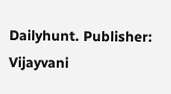Dailyhunt. Publisher: Vijayvani